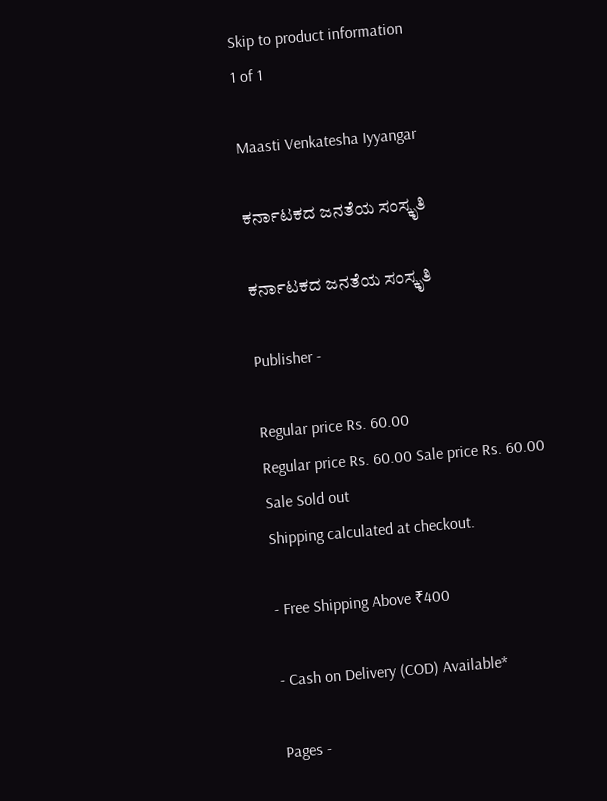Skip to product information
1 of 1

Maasti Venkatesha Iyyangar

ಕರ್ನಾಟಕದ ಜನತೆಯ ಸಂಸ್ಕೃತಿ

ಕರ್ನಾಟಕದ ಜನತೆಯ ಸಂಸ್ಕೃತಿ

Publisher -

Regular price Rs. 60.00
Regular price Rs. 60.00 Sale price Rs. 60.00
Sale Sold out
Shipping calculated at checkout.

- Free Shipping Above ₹400

- Cash on Delivery (COD) Available*

Pages -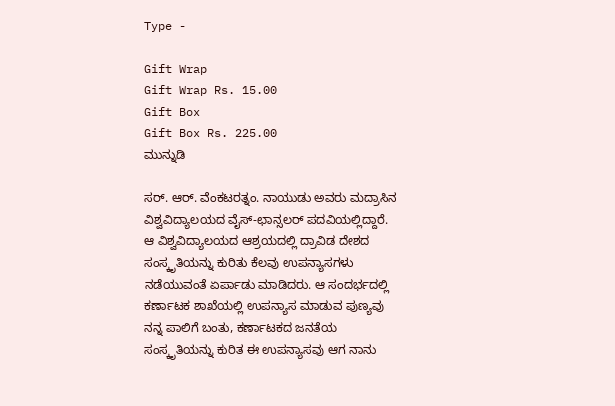Type -

Gift Wrap
Gift Wrap Rs. 15.00
Gift Box
Gift Box Rs. 225.00
ಮುನ್ನುಡಿ

ಸರ್. ಆರ್. ವೆಂಕಟರತ್ನಂ. ನಾಯುಡು ಅವರು ಮದ್ರಾಸಿನ ವಿಶ್ವವಿದ್ಯಾಲಯದ ವೈಸ್-ಛಾನ್ಸಲರ್ ಪದವಿಯಲ್ಲಿದ್ದಾರೆ. ಆ ವಿಶ್ವವಿದ್ಯಾಲಯದ ಆಶ್ರಯದಲ್ಲಿ ದ್ರಾವಿಡ ದೇಶದ ಸಂಸ್ಕೃತಿಯನ್ನು ಕುರಿತು ಕೆಲವು ಉಪನ್ಯಾಸಗಳು ನಡೆಯುವಂತೆ ಏರ್ಪಾಡು ಮಾಡಿದರು. ಆ ಸಂದರ್ಭದಲ್ಲಿ ಕರ್ಣಾಟಕ ಶಾಖೆಯಲ್ಲಿ ಉಪನ್ಯಾಸ ಮಾಡುವ ಪುಣ್ಯವು ನನ್ನ ಪಾಲಿಗೆ ಬಂತು, ಕರ್ಣಾಟಕದ ಜನತೆಯ ಸಂಸ್ಕೃತಿಯನ್ನು ಕುರಿತ ಈ ಉಪನ್ಯಾಸವು ಆಗ ನಾನು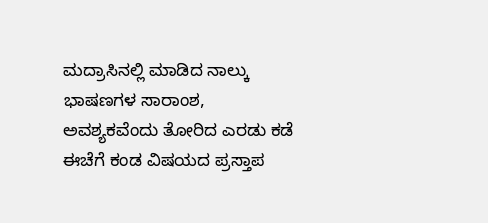ಮದ್ರಾಸಿನಲ್ಲಿ ಮಾಡಿದ ನಾಲ್ಕು ಭಾಷಣಗಳ ಸಾರಾಂಶ, ಅವಶ್ಯಕವೆಂದು ತೋರಿದ ಎರಡು ಕಡೆ ಈಚೆಗೆ ಕಂಡ ವಿಷಯದ ಪ್ರಸ್ತಾಪ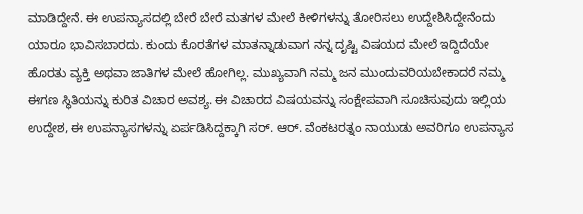ಮಾಡಿದ್ದೇನೆ. ಈ ಉಪನ್ಯಾಸದಲ್ಲಿ ಬೇರೆ ಬೇರೆ ಮತಗಳ ಮೇಲೆ ಕೀಳಿಗಳನ್ನು ತೋರಿಸಲು ಉದ್ದೇಶಿಸಿದ್ದೇನೆಂದು ಯಾರೂ ಭಾವಿಸಬಾರದು. ಕುಂದು ಕೊರತೆಗಳ ಮಾತನ್ನಾಡುವಾಗ ನನ್ನ ದೃಷ್ಟಿ ವಿಷಯದ ಮೇಲೆ ಇದ್ದಿದೆಯೇ ಹೊರತು ವ್ಯಕ್ತಿ ಅಥವಾ ಜಾತಿಗಳ ಮೇಲೆ ಹೋಗಿಲ್ಲ. ಮುಖ್ಯವಾಗಿ ನಮ್ಮ ಜನ ಮುಂದುವರಿಯಬೇಕಾದರೆ ನಮ್ಮ ಈಗಣ ಸ್ಥಿತಿಯನ್ನು ಕುರಿತ ವಿಚಾರ ಅವಶ್ಯ. ಈ ವಿಚಾರದ ವಿಷಯವನ್ನು ಸಂಕ್ಷೇಪವಾಗಿ ಸೂಚಿಸುವುದು ಇಲ್ಲಿಯ ಉದ್ದೇಶ, ಈ ಉಪನ್ಯಾಸಗಳನ್ನು ಏರ್ಪಡಿಸಿದ್ದಕ್ಕಾಗಿ ಸರ್. ಆರ್. ವೆಂಕಟರತ್ನಂ ನಾಯುಡು ಅವರಿಗೂ ಉಪನ್ಯಾಸ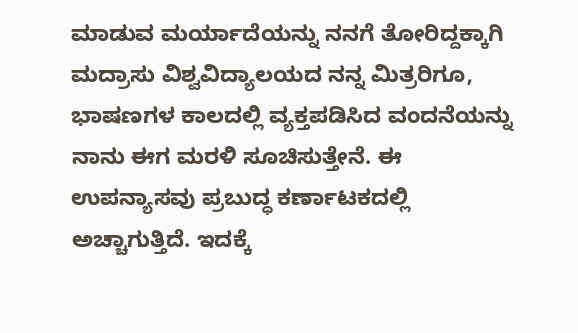ಮಾಡುವ ಮರ್ಯಾದೆಯನ್ನು ನನಗೆ ತೋರಿದ್ದಕ್ಕಾಗಿ ಮದ್ರಾಸು ವಿಶ್ವವಿದ್ಯಾಲಯದ ನನ್ನ ಮಿತ್ರರಿಗೂ, ಭಾಷಣಗಳ ಕಾಲದಲ್ಲಿ ವ್ಯಕ್ತಪಡಿಸಿದ ವಂದನೆಯನ್ನು ನಾನು ಈಗ ಮರಳಿ ಸೂಚಿಸುತ್ತೇನೆ. ಈ ಉಪನ್ಯಾಸವು ಪ್ರಬುದ್ಧ ಕರ್ಣಾಟಕದಲ್ಲಿ ಅಚ್ಚಾಗುತ್ತಿದೆ. ಇದಕ್ಕೆ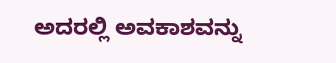ಅದರಲ್ಲಿ ಅವಕಾಶವನ್ನು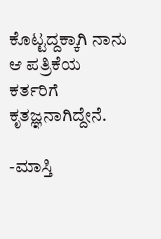ಕೊಟ್ಟದ್ದಕ್ಕಾಗಿ ನಾನು ಆ ಪತ್ರಿಕೆಯ ಕರ್ತರಿಗೆ ಕೃತಜ್ಞನಾಗಿದ್ದೇನೆ.

-ಮಾಸ್ತಿ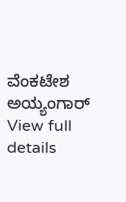ವೆಂಕಟೇಶ ಅಯ್ಯಂಗಾರ್
View full details